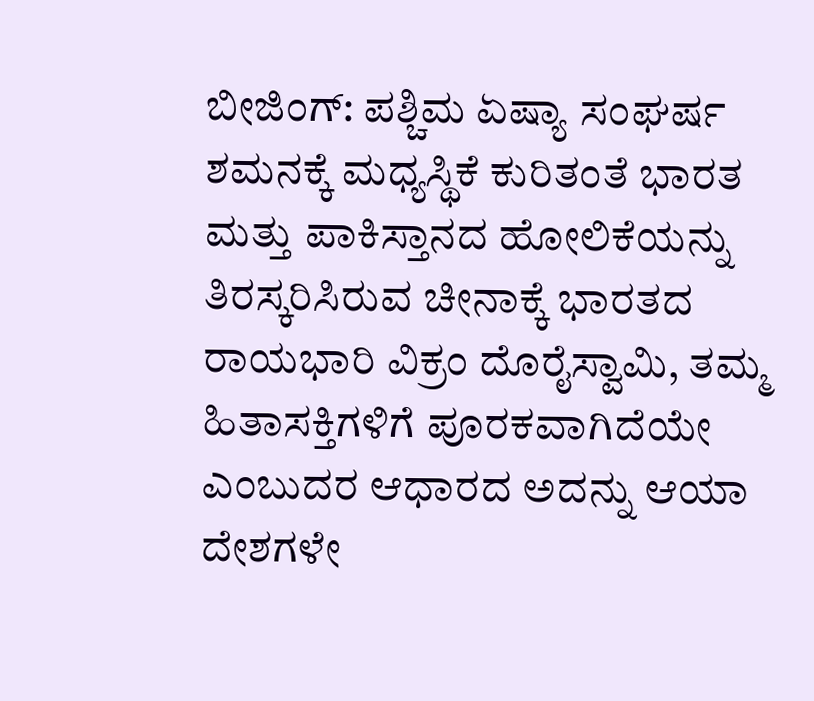ಬೀಜಿಂಗ್: ಪಶ್ಚಿಮ ಏಷ್ಯಾ ಸಂಘರ್ಷ ಶಮನಕ್ಕೆ ಮಧ್ಯಸ್ಥಿಕೆ ಕುರಿತಂತೆ ಭಾರತ ಮತ್ತು ಪಾಕಿಸ್ತಾನದ ಹೋಲಿಕೆಯನ್ನು ತಿರಸ್ಕರಿಸಿರುವ ಚೀನಾಕ್ಕೆ ಭಾರತದ ರಾಯಭಾರಿ ವಿಕ್ರಂ ದೊರೈಸ್ವಾಮಿ, ತಮ್ಮ ಹಿತಾಸಕ್ತಿಗಳಿಗೆ ಪೂರಕವಾಗಿದೆಯೇ ಎಂಬುದರ ಆಧಾರದ ಅದನ್ನು ಆಯಾ ದೇಶಗಳೇ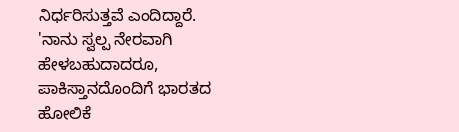ನಿರ್ಧರಿಸುತ್ತವೆ ಎಂದಿದ್ದಾರೆ.
'ನಾನು ಸ್ವಲ್ಪ ನೇರವಾಗಿ ಹೇಳಬಹುದಾದರೂ, ಪಾಕಿಸ್ತಾನದೊಂದಿಗೆ ಭಾರತದ ಹೋಲಿಕೆ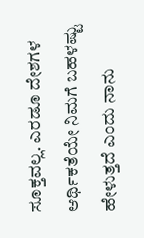ಸೂಕ್ತವಲ್ಲ. ಎರಡೂ ದೇಶಗಳ ಆರ್ಥಿಕತೆಯೇ ನಿಮಗೆ ಬಹಳಷ್ಟು ಹೇಳುತ್ತದೆ ಎಂದು ನಾನು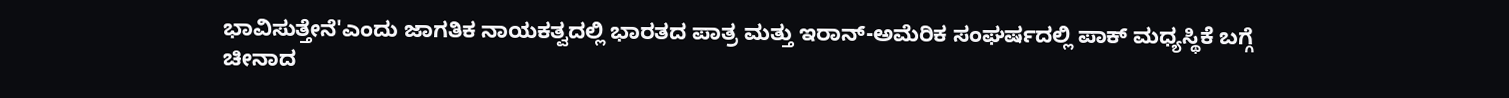ಭಾವಿಸುತ್ತೇನೆ'ಎಂದು ಜಾಗತಿಕ ನಾಯಕತ್ವದಲ್ಲಿ ಭಾರತದ ಪಾತ್ರ ಮತ್ತು ಇರಾನ್-ಅಮೆರಿಕ ಸಂಘರ್ಷದಲ್ಲಿ ಪಾಕ್ ಮಧ್ಯಸ್ಥಿಕೆ ಬಗ್ಗೆ ಚೀನಾದ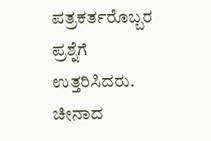ಪತ್ರಕರ್ತರೊಬ್ಬರ ಪ್ರಶ್ನೆಗೆ ಉತ್ತರಿಸಿದರು.
ಚೀನಾದ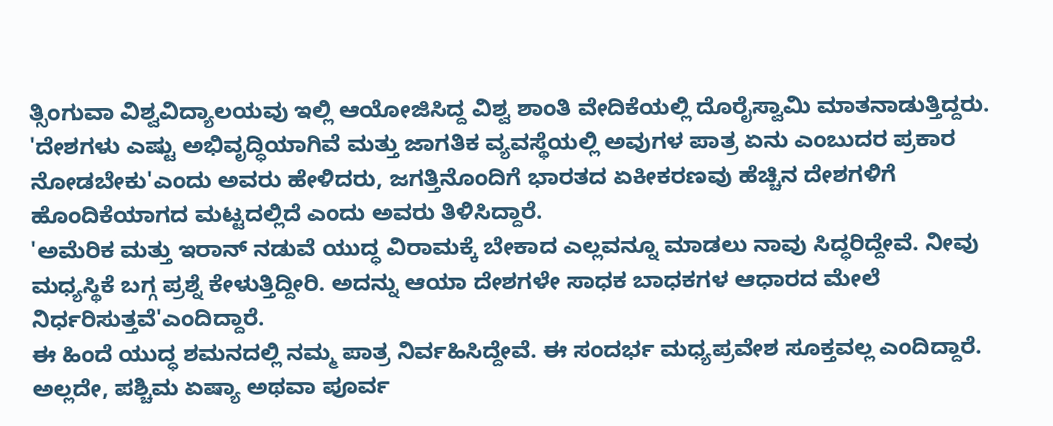ತ್ಸಿಂಗುವಾ ವಿಶ್ವವಿದ್ಯಾಲಯವು ಇಲ್ಲಿ ಆಯೋಜಿಸಿದ್ದ ವಿಶ್ವ ಶಾಂತಿ ವೇದಿಕೆಯಲ್ಲಿ ದೊರೈಸ್ವಾಮಿ ಮಾತನಾಡುತ್ತಿದ್ದರು.
'ದೇಶಗಳು ಎಷ್ಟು ಅಭಿವೃದ್ಧಿಯಾಗಿವೆ ಮತ್ತು ಜಾಗತಿಕ ವ್ಯವಸ್ಥೆಯಲ್ಲಿ ಅವುಗಳ ಪಾತ್ರ ಏನು ಎಂಬುದರ ಪ್ರಕಾರ ನೋಡಬೇಕು'ಎಂದು ಅವರು ಹೇಳಿದರು, ಜಗತ್ತಿನೊಂದಿಗೆ ಭಾರತದ ಏಕೀಕರಣವು ಹೆಚ್ಚಿನ ದೇಶಗಳಿಗೆ ಹೊಂದಿಕೆಯಾಗದ ಮಟ್ಟದಲ್ಲಿದೆ ಎಂದು ಅವರು ತಿಳಿಸಿದ್ದಾರೆ.
'ಅಮೆರಿಕ ಮತ್ತು ಇರಾನ್ ನಡುವೆ ಯುದ್ಧ ವಿರಾಮಕ್ಕೆ ಬೇಕಾದ ಎಲ್ಲವನ್ನೂ ಮಾಡಲು ನಾವು ಸಿದ್ಧರಿದ್ದೇವೆ. ನೀವು ಮಧ್ಯಸ್ಥಿಕೆ ಬಗ್ಗ ಪ್ರಶ್ನೆ ಕೇಳುತ್ತಿದ್ದೀರಿ. ಅದನ್ನು ಆಯಾ ದೇಶಗಳೇ ಸಾಧಕ ಬಾಧಕಗಳ ಆಧಾರದ ಮೇಲೆ ನಿರ್ಧರಿಸುತ್ತವೆ'ಎಂದಿದ್ದಾರೆ.
ಈ ಹಿಂದೆ ಯುದ್ಧ ಶಮನದಲ್ಲಿ ನಮ್ಮ ಪಾತ್ರ ನಿರ್ವಹಿಸಿದ್ದೇವೆ. ಈ ಸಂದರ್ಭ ಮಧ್ಯಪ್ರವೇಶ ಸೂಕ್ತವಲ್ಲ ಎಂದಿದ್ದಾರೆ.
ಅಲ್ಲದೇ, ಪಶ್ಚಿಮ ಏಷ್ಯಾ ಅಥವಾ ಪೂರ್ವ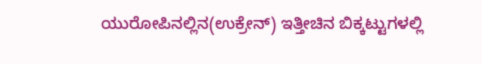ಯುರೋಪಿನಲ್ಲಿನ(ಉಕ್ರೇನ್) ಇತ್ತೀಚಿನ ಬಿಕ್ಕಟ್ಟುಗಳಲ್ಲಿ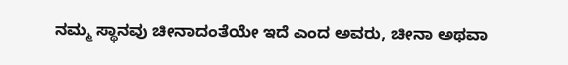ನಮ್ಮ ಸ್ಥಾನವು ಚೀನಾದಂತೆಯೇ ಇದೆ ಎಂದ ಅವರು, ಚೀನಾ ಅಥವಾ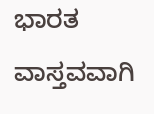ಭಾರತ ವಾಸ್ತವವಾಗಿ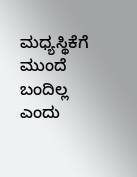ಮಧ್ಯಸ್ಥಿಕೆಗೆ ಮುಂದೆ ಬಂದಿಲ್ಲ ಎಂದು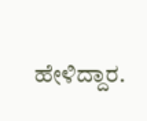ಹೇಳಿದ್ದಾರ.